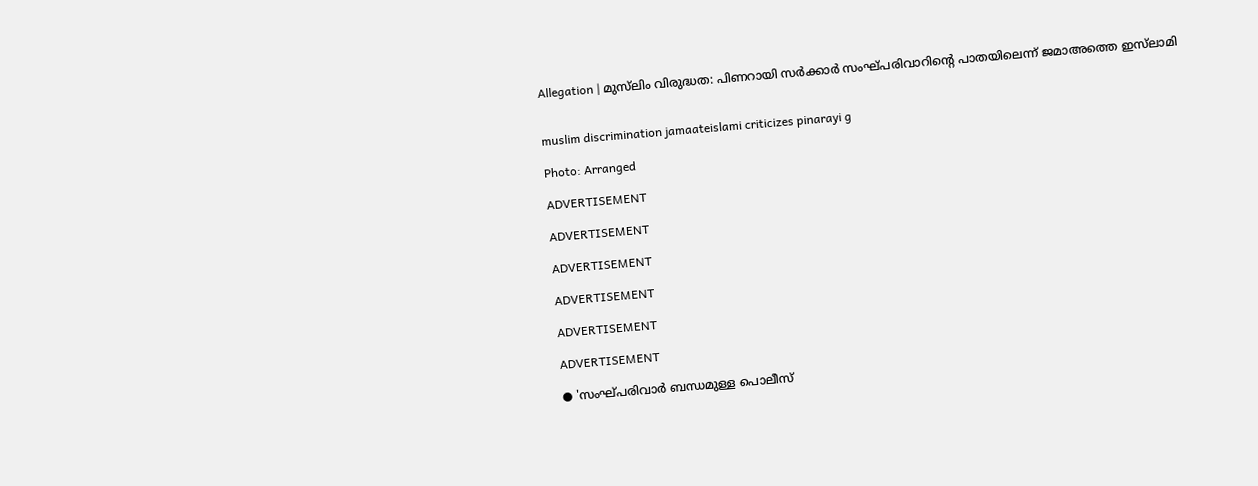Allegation | മുസ്‌ലിം വിരുദ്ധത: പിണറായി സർക്കാർ സംഘ്പരിവാറിന്റെ പാതയിലെന്ന് ജമാഅത്തെ ഇസ്‌ലാമി


muslim discrimination jamaateislami criticizes pinarayi g

Photo: Arranged

ADVERTISEMENT

ADVERTISEMENT

ADVERTISEMENT

ADVERTISEMENT

ADVERTISEMENT

ADVERTISEMENT

● 'സംഘ്പരിവാർ ബന്ധമുള്ള പൊലീസ്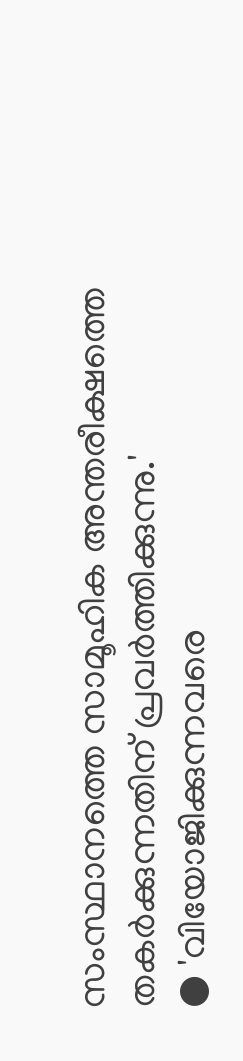സംസ്ഥാനത്തെ സാമൂഹിക അന്തരീക്ഷത്തെ തകർക്കുന്നതിന് പ്രവർത്തിക്കുന്നു.'
● 'വിയോജിക്കുന്നവരെ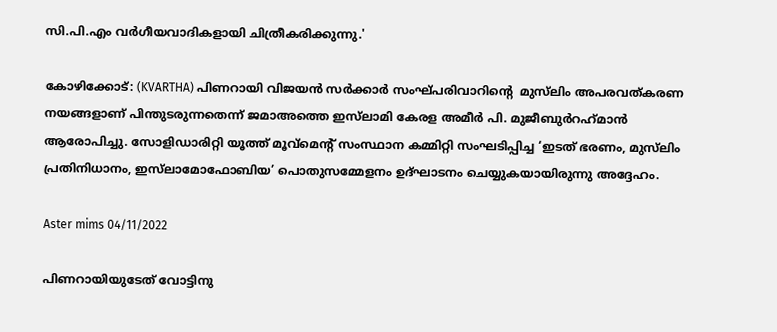സി.പി.എം വർഗീയവാദികളായി ചിത്രീകരിക്കുന്നു.'

കോഴിക്കോട്: (KVARTHA) പിണറായി വിജയൻ സർക്കാർ സംഘ്പരിവാറിന്റെ  മുസ്‌ലിം അപരവത്കരണ നയങ്ങളാണ് പിന്തുടരുന്നതെന്ന് ജമാഅത്തെ ഇസ്‌ലാമി കേരള അമീർ പി. മുജീബുർറഹ്‌മാൻ ആരോപിച്ചു. സോളിഡാരിറ്റി യൂത്ത് മൂവ്‌മെന്റ് സംസ്ഥാന കമ്മിറ്റി സംഘടിപ്പിച്ച ‘ഇടത് ഭരണം, മുസ്‍ലിം പ്രതിനിധാനം, ഇസ്‍ലാമോഫോബിയ’ പൊതുസമ്മേളനം ഉദ്ഘാടനം ചെയ്യുകയായിരുന്നു അദ്ദേഹം.

Aster mims 04/11/2022

പിണറായിയുടേത് വോട്ടിനു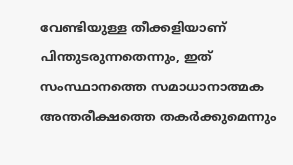വേണ്ടിയുള്ള തീക്കളിയാണ് പിന്തുടരുന്നതെന്നും, ഇത് സംസ്ഥാനത്തെ സമാധാനാത്മക അന്തരീക്ഷത്തെ തകർക്കുമെന്നും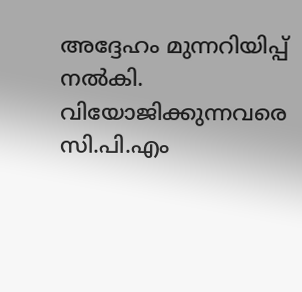അദ്ദേഹം മുന്നറിയിപ്പ് നൽകി. വിയോജിക്കുന്നവരെ സി.പി.എം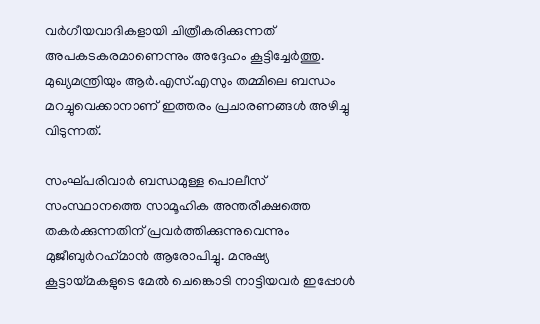വർഗീയവാദികളായി ചിത്രീകരിക്കുന്നത് അപകടകരമാണെന്നും അദ്ദേഹം കൂട്ടിച്ചേർത്തു. മുഖ്യമന്ത്രിയും ആർ.എസ്.എസും തമ്മിലെ ബന്ധം മറച്ചുവെക്കാനാണ് ഇത്തരം പ്രചാരണങ്ങൾ അഴിച്ചു വിടുന്നത്.

സംഘ്പരിവാർ ബന്ധമുള്ള പൊലീസ് സംസ്ഥാനത്തെ സാമൂഹിക അന്തരീക്ഷത്തെ തകർക്കുന്നതിന് പ്രവർത്തിക്കുന്നുവെന്നും മുജീബുർറഹ്‌മാൻ ആരോപിച്ചു. മനുഷ്യ കൂട്ടായ്മകളുടെ മേൽ ചെങ്കൊടി നാട്ടിയവർ ഇപ്പോൾ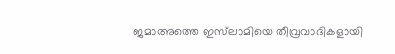ജമാഅത്തെ ഇസ്‌ലാമിയെ തീവ്രവാദികളായി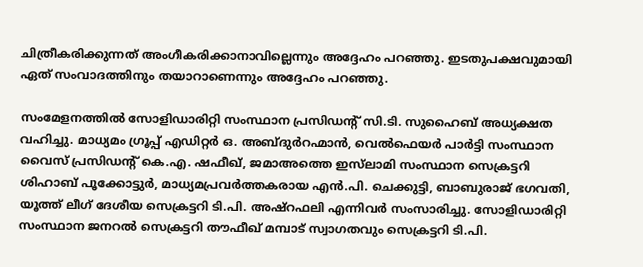ചിത്രീകരിക്കുന്നത് അംഗീകരിക്കാനാവില്ലെന്നും അദ്ദേഹം പറഞ്ഞു. ഇടതുപക്ഷവുമായി ഏത് സംവാദത്തിനും തയാറാണെന്നും അദ്ദേഹം പറഞ്ഞു.

സംമേളനത്തിൽ സോളിഡാരിറ്റി സംസ്ഥാന പ്രസിഡന്റ് സി.ടി. സുഹൈബ് അധ്യക്ഷത വഹിച്ചു. മാധ്യമം ഗ്രൂപ്പ് എഡിറ്റർ ഒ. അബ്ദുർറഹ്മാൻ, വെൽഫെയർ പാർട്ടി സംസ്ഥാന വൈസ് പ്രസിഡന്റ് കെ.എ. ഷഫീഖ്, ജമാഅത്തെ ഇസ്‍ലാമി സംസ്ഥാന സെക്രട്ടറി ശിഹാബ് പൂക്കോട്ടുർ, മാധ്യമപ്രവർത്തകരായ എൻ.പി. ചെക്കുട്ടി, ബാബുരാജ് ഭഗവതി, യൂത്ത് ലീഗ് ദേശീയ സെക്രട്ടറി ടി.പി. അഷ്റഫലി എന്നിവർ സംസാരിച്ചു. സോളിഡാരിറ്റി സംസ്ഥാന ജനറൽ സെക്രട്ടറി തൗഫീഖ് മമ്പാട് സ്വാഗതവും സെക്രട്ടറി ടി.പി.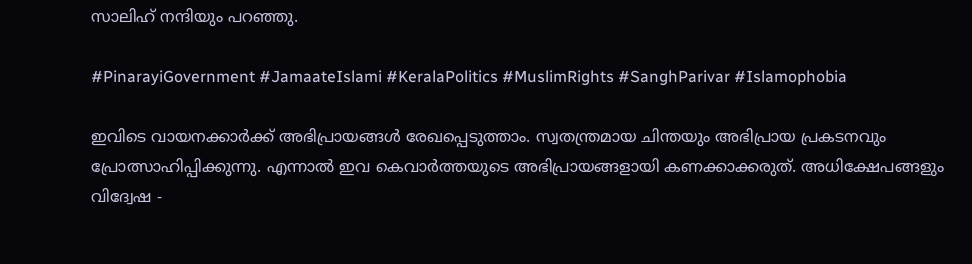സാലിഹ് നന്ദിയും പറഞ്ഞു.

#PinarayiGovernment #JamaateIslami #KeralaPolitics #MuslimRights #SanghParivar #Islamophobia

ഇവിടെ വായനക്കാർക്ക് അഭിപ്രായങ്ങൾ രേഖപ്പെടുത്താം. സ്വതന്ത്രമായ ചിന്തയും അഭിപ്രായ പ്രകടനവും പ്രോത്സാഹിപ്പിക്കുന്നു. എന്നാൽ ഇവ കെവാർത്തയുടെ അഭിപ്രായങ്ങളായി കണക്കാക്കരുത്. അധിക്ഷേപങ്ങളും വിദ്വേഷ -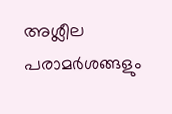അശ്ലീല പരാമർശങ്ങളും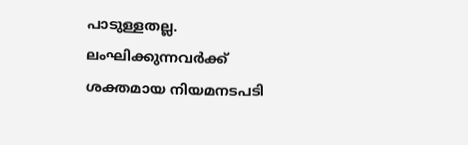പാടുള്ളതല്ല. ലംഘിക്കുന്നവർക്ക് ശക്തമായ നിയമനടപടി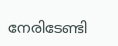നേരിടേണ്ടി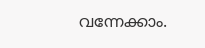വന്നേക്കാം.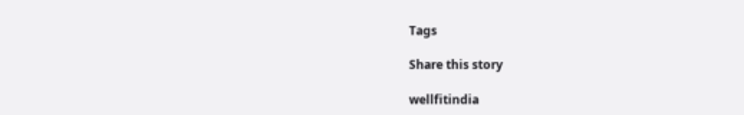Tags

Share this story

wellfitindia